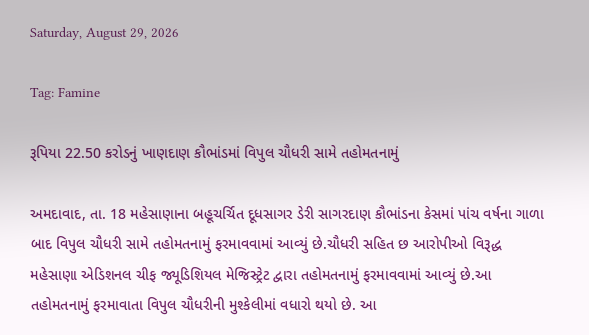Saturday, August 29, 2026

Tag: Famine

રૂપિયા 22.50 કરોડનું ખાણદાણ કૌભાંડમાં વિપુલ ચૌધરી સામે તહોમતનામું

અમદાવાદ, તા. 18 મહેસાણાના બહૂચર્ચિત દૂધસાગર ડેરી સાગરદાણ કૌભાંડના કેસમાં પાંચ વર્ષના ગાળા બાદ વિપુલ ચૌધરી સામે તહોમતનામું ફરમાવવામાં આવ્યું છે.ચૌધરી સહિત છ આરોપીઓ વિરૂદ્ધ મહેસાણા એડિશનલ ચીફ જ્યૂડિશિયલ મેજિસ્ટ્રેટ દ્વારા તહોમતનામું ફરમાવવામાં આવ્યું છે.આ તહોમતનામું ફરમાવાતા વિપુલ ચૌધરીની મુશ્કેલીમાં વધારો થયો છે. આ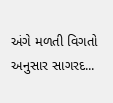અંગે મળતી વિગતો અનુસાર સાગરદ...